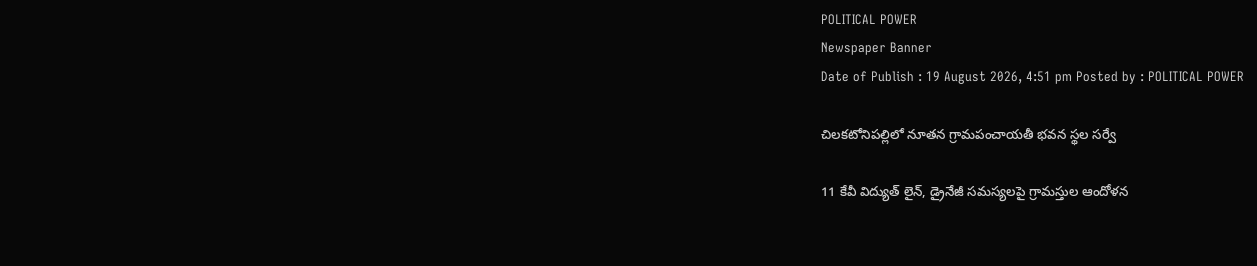POLITICAL POWER
Newspaper Banner
Date of Publish : 19 August 2026, 4:51 pm Posted by : POLITICAL POWER

చిలకటోనిపల్లిలో నూతన గ్రామపంచాయతీ భవన స్థల సర్వే

11 కేవీ విద్యుత్ లైన్, డ్రైనేజీ సమస్యలపై గ్రామస్తుల ఆందోళన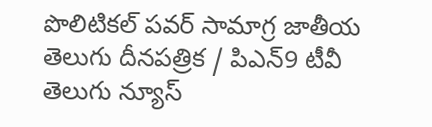పొలిటికల్ పవర్ సామాగ్ర జాతీయ తెలుగు దీనపత్రిక / పిఎన్9 టీవీ తెలుగు న్యూస్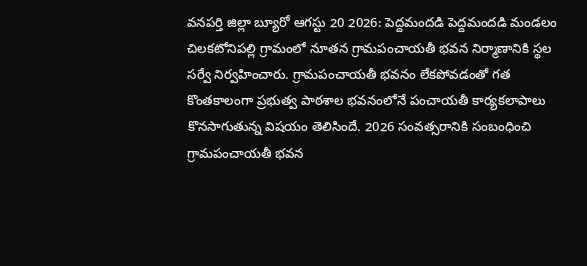వనపర్తి జిల్లా బ్యూరో ఆగస్టు 20 2026: పెద్దమందడి పెద్దమందడి మండలం చిలకటోనిపల్లి గ్రామంలో నూతన గ్రామపంచాయతీ భవన నిర్మాణానికి స్థల సర్వే నిర్వహించారు. గ్రామపంచాయతీ భవనం లేకపోవడంతో గత కొంతకాలంగా ప్రభుత్వ పాఠశాల భవనంలోనే పంచాయతీ కార్యకలాపాలు కొనసాగుతున్న విషయం తెలిసిందే. 2026 సంవత్సరానికి సంబంధించి గ్రామపంచాయతీ భవన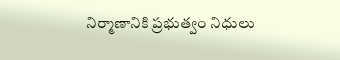నిర్మాణానికి ప్రభుత్వం నిధులు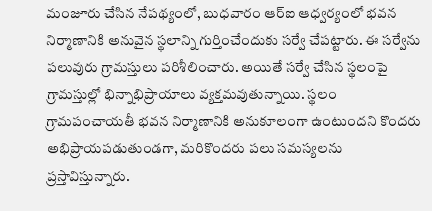మంజూరు చేసిన నేపథ్యంలో, బుధవారం ఆర్‌ఐ ఆధ్వర్యంలో భవన నిర్మాణానికి అనువైన స్థలాన్ని గుర్తించేందుకు సర్వే చేపట్టారు. ఈ సర్వేను పలువురు గ్రామస్తులు పరిశీలించారు. అయితే సర్వే చేసిన స్థలంపై గ్రామస్తుల్లో భిన్నాభిప్రాయాలు వ్యక్తమవుతున్నాయి. స్థలం గ్రామపంచాయతీ భవన నిర్మాణానికి అనుకూలంగా ఉంటుందని కొందరు అభిప్రాయపడుతుండగా, మరికొందరు పలు సమస్యలను ప్రస్తావిస్తున్నారు.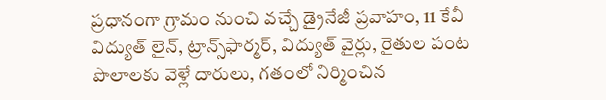ప్రధానంగా గ్రామం నుంచి వచ్చే డ్రైనేజీ ప్రవాహం, 11 కేవీ విద్యుత్ లైన్‌, ట్రాన్స్‌ఫార్మర్‌, విద్యుత్ వైర్లు, రైతుల పంట పొలాలకు వెళ్లే దారులు, గతంలో నిర్మించిన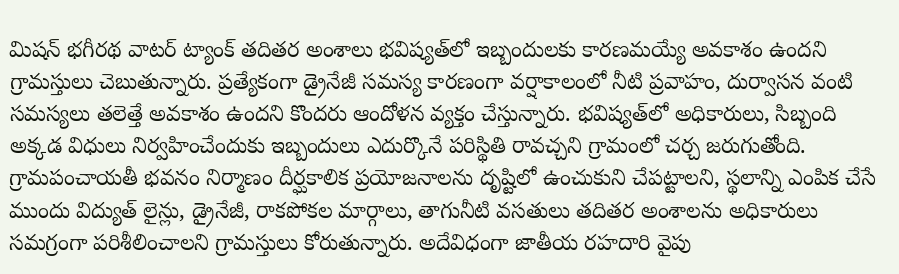మిషన్ భగీరథ వాటర్ ట్యాంక్‌ తదితర అంశాలు భవిష్యత్‌లో ఇబ్బందులకు కారణమయ్యే అవకాశం ఉందని గ్రామస్తులు చెబుతున్నారు. ప్రత్యేకంగా డ్రైనేజీ సమస్య కారణంగా వర్షాకాలంలో నీటి ప్రవాహం, దుర్వాసన వంటి సమస్యలు తలెత్తే అవకాశం ఉందని కొందరు ఆందోళన వ్యక్తం చేస్తున్నారు. భవిష్యత్‌లో అధికారులు, సిబ్బంది అక్కడ విధులు నిర్వహించేందుకు ఇబ్బందులు ఎదుర్కొనే పరిస్థితి రావచ్చని గ్రామంలో చర్చ జరుగుతోంది. గ్రామపంచాయతీ భవనం నిర్మాణం దీర్ఘకాలిక ప్రయోజనాలను దృష్టిలో ఉంచుకుని చేపట్టాలని, స్థలాన్ని ఎంపిక చేసే ముందు విద్యుత్ లైన్లు, డ్రైనేజీ, రాకపోకల మార్గాలు, తాగునీటి వసతులు తదితర అంశాలను అధికారులు సమగ్రంగా పరిశీలించాలని గ్రామస్తులు కోరుతున్నారు. అదేవిధంగా జాతీయ రహదారి వైపు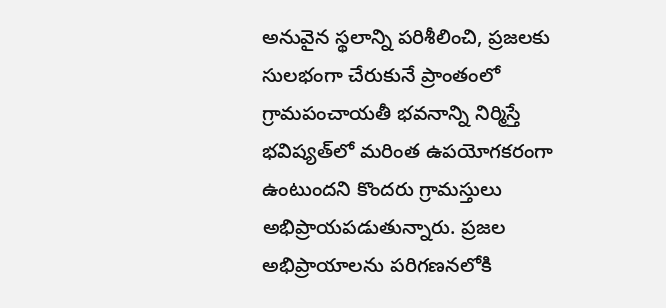అనువైన స్థలాన్ని పరిశీలించి, ప్రజలకు సులభంగా చేరుకునే ప్రాంతంలో గ్రామపంచాయతీ భవనాన్ని నిర్మిస్తే భవిష్యత్‌లో మరింత ఉపయోగకరంగా ఉంటుందని కొందరు గ్రామస్తులు అభిప్రాయపడుతున్నారు. ప్రజల అభిప్రాయాలను పరిగణనలోకి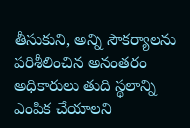తీసుకుని, అన్ని సౌకర్యాలను పరిశీలించిన అనంతరం అధికారులు తుది స్థలాన్ని ఎంపిక చేయాలని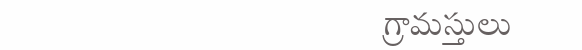గ్రామస్తులు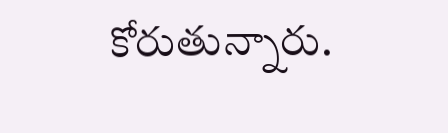కోరుతున్నారు.